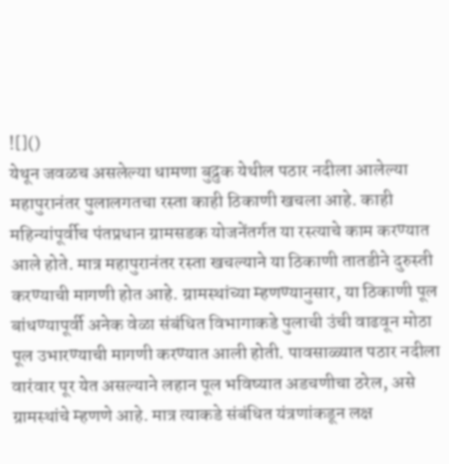![]()
येथून जवळच असलेल्या धामणा बुद्रुक येथील पठार नदीला आलेल्या महापुरानंतर पुलालगतचा रस्ता काही ठिकाणी खचला आहे. काही महिन्यांपूर्वीच पंतप्रधान ग्रामसडक योजनेंतर्गत या रस्त्याचे काम करण्यात आले होते. मात्र महापुरानंतर रस्ता खचल्याने या ठिकाणी तातडीने दुरुस्ती करण्याची मागणी होत आहे. ग्रामस्थांच्या म्हणण्यानुसार, या ठिकाणी पूल बांधण्यापूर्वी अनेक वेळा संबंधित विभागाकडे पुलाची उंची वाढवून मोठा पूल उभारण्याची मागणी करण्यात आली होती. पावसाळ्यात पठार नदीला वारंवार पूर येत असल्याने लहान पूल भविष्यात अडचणीचा ठरेल, असे ग्रामस्थांचे म्हणणे आहे. मात्र त्याकडे संबंधित यंत्रणांकडून लक्ष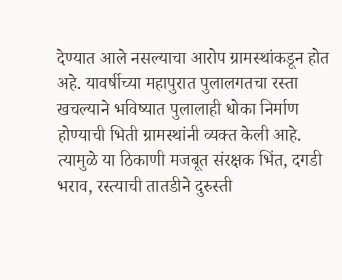देण्यात आले नसल्याचा आरोप ग्रामस्थांकडून होत अहे. यावर्षीच्या महापुरात पुलालगतचा रस्ता खचल्याने भविष्यात पुलालाही धोका निर्माण होण्याची भिती ग्रामस्थांनी व्यक्त केली आहे. त्यामुळे या ठिकाणी मजबूत संरक्षक भिंत, दगडी भराव, रस्त्याची तातडीने दुरुस्ती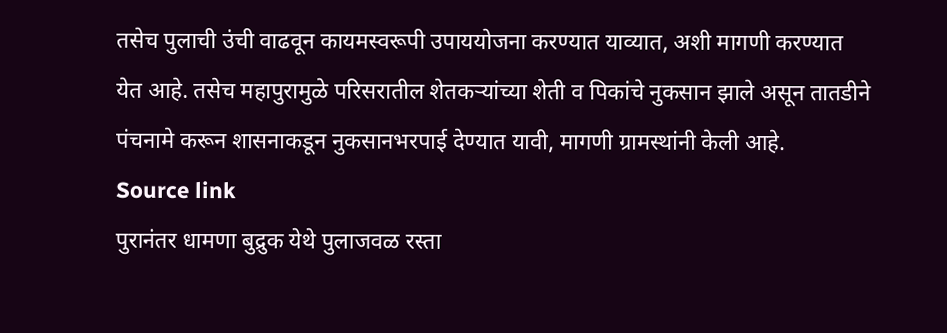तसेच पुलाची उंची वाढवून कायमस्वरूपी उपाययोजना करण्यात याव्यात, अशी मागणी करण्यात येत आहे. तसेच महापुरामुळे परिसरातील शेतकऱ्यांच्या शेती व पिकांचे नुकसान झाले असून तातडीने पंचनामे करून शासनाकडून नुकसानभरपाई देण्यात यावी, मागणी ग्रामस्थांनी केली आहे.
Source link
पुरानंतर धामणा बुद्रुक येथे पुलाजवळ रस्ता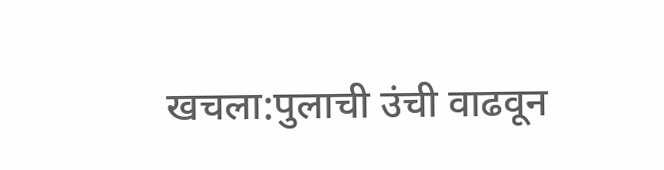खचला:पुलाची उंची वाढवून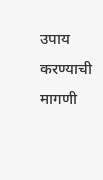उपाय करण्याची मागणी